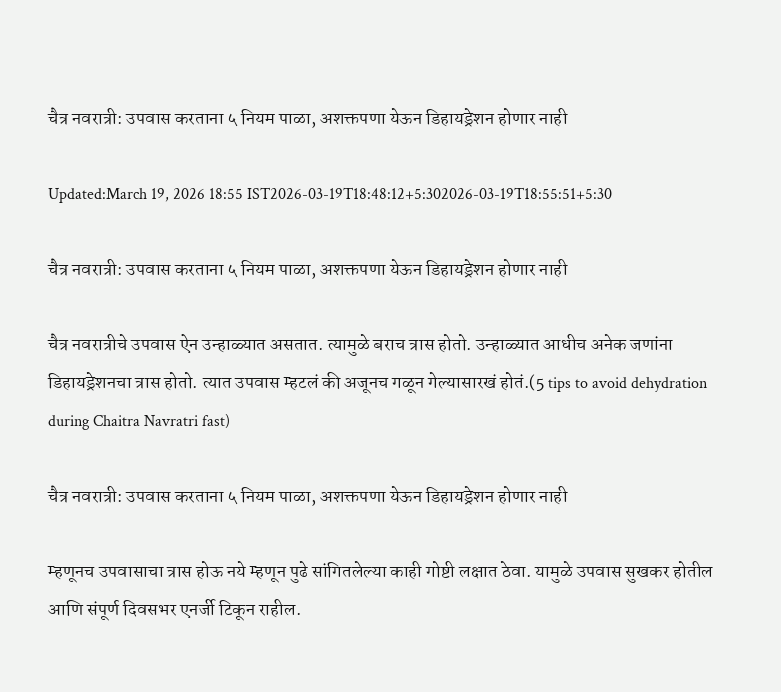चैत्र नवरात्री: उपवास करताना ५ नियम पाळा, अशक्तपणा येऊन डिहायड्रेशन होणार नाही

Updated:March 19, 2026 18:55 IST2026-03-19T18:48:12+5:302026-03-19T18:55:51+5:30

चैत्र नवरात्री: उपवास करताना ५ नियम पाळा, अशक्तपणा येऊन डिहायड्रेशन होणार नाही

चैत्र नवरात्रीचे उपवास ऐन उन्हाळ्यात असतात. त्यामुळे बराच त्रास होतो. उन्हाळ्यात आधीच अनेक जणांना डिहायड्रेशनचा त्रास होतो. त्यात उपवास म्हटलं की अजूनच गळून गेल्यासारखं होतं.(5 tips to avoid dehydration during Chaitra Navratri fast)

चैत्र नवरात्री: उपवास करताना ५ नियम पाळा, अशक्तपणा येऊन डिहायड्रेशन होणार नाही

म्हणूनच उपवासाचा त्रास होऊ नये म्हणून पुढे सांगितलेल्या काही गोष्टी लक्षात ठेवा. यामुळे उपवास सुखकर होतील आणि संपूर्ण दिवसभर एनर्जी टिकून राहील.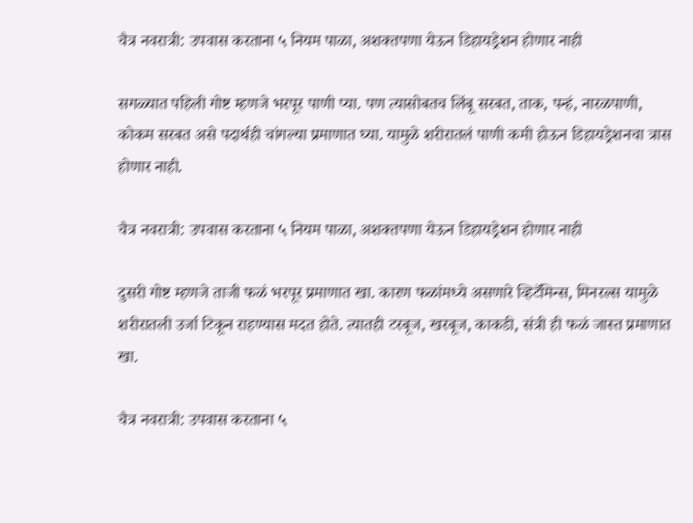चैत्र नवरात्री: उपवास करताना ५ नियम पाळा, अशक्तपणा येऊन डिहायड्रेशन होणार नाही

सगळ्यात पहिली गोष्ट म्हणजे भरपूर पाणी प्या. पण त्यासोबतच लिंबू सरबत, ताक, पन्हं, नारळपाणी, कोकम सरबत असे पदार्थही चांगल्या प्रमाणात घ्या. यामुळे शरीरातलं पाणी कमी होऊन डिहायड्रेशनचा त्रास होणार नाही.

चैत्र नवरात्री: उपवास करताना ५ नियम पाळा, अशक्तपणा येऊन डिहायड्रेशन होणार नाही

दुसरी गोष्ट म्हणजे ताजी फळं भरपूर प्रमाणात खा. कारण फळांमध्ये असणारे व्हिटॅमिन्स, मिनरल्स यामुळे शरीरातली उर्जा टिकून राहण्यास मदत होते. त्यातही टरबूज, खरबूज, काकडी, संत्री ही फळं जास्त प्रमाणात खा.

चैत्र नवरात्री: उपवास करताना ५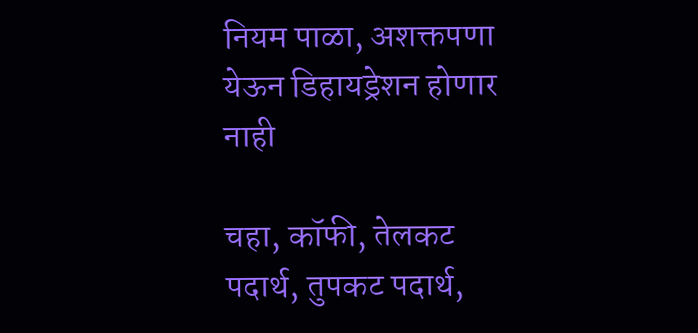नियम पाळा, अशक्तपणा येऊन डिहायड्रेशन होणार नाही

चहा, कॉफी, तेलकट पदार्थ, तुपकट पदार्थ,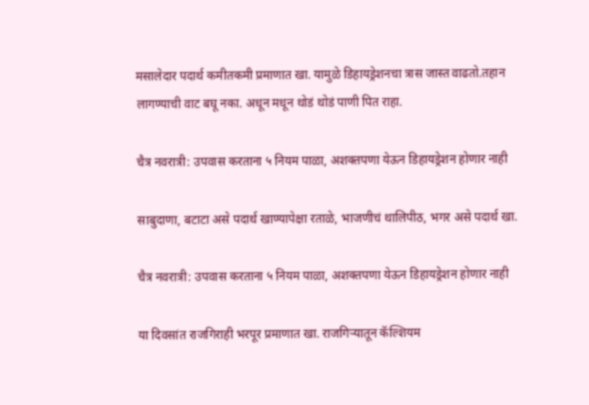मसालेदार पदार्थ कमीतकमी प्रमाणात खा. यामुळे डिहायड्रेशनचा त्रास जास्त वाढतो.तहान लागण्याची वाट बघू नका. अधून मधून थोडं थोडं पाणी पित राहा.

चैत्र नवरात्री: उपवास करताना ५ नियम पाळा, अशक्तपणा येऊन डिहायड्रेशन होणार नाही

साबुदाणा, बटाटा असे पदार्थ खाण्यापेक्षा रताळे, भाजणीचं थालिपीठ, भगर असे पदार्थ खा.

चैत्र नवरात्री: उपवास करताना ५ नियम पाळा, अशक्तपणा येऊन डिहायड्रेशन होणार नाही

या दिवसांत राजगिराही भरपूर प्रमाणात खा. राजगिऱ्यातून कॅल्शियम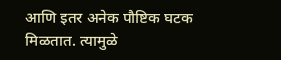आणि इतर अनेक पौष्टिक घटक मिळतात. त्यामुळे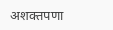अशक्तपणा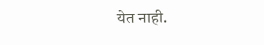येत नाही.